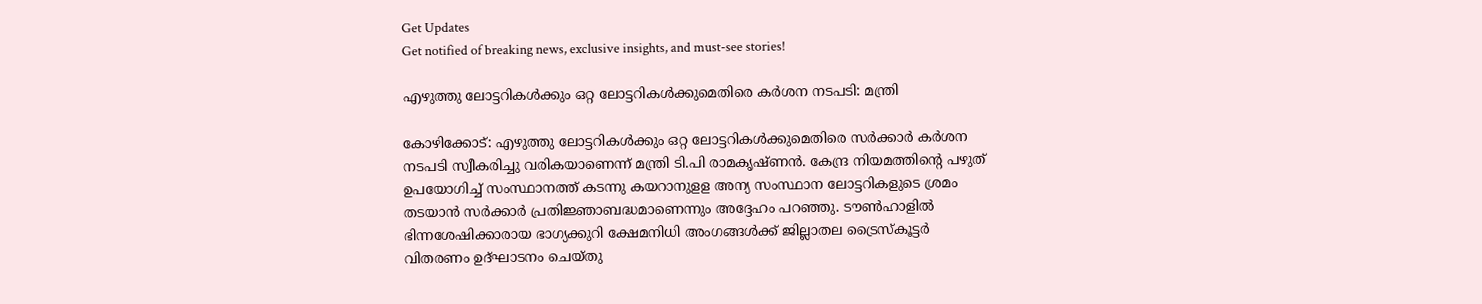Get Updates
Get notified of breaking news, exclusive insights, and must-see stories!

എഴുത്തു ലോട്ടറികള്‍ക്കും ഒറ്റ ലോട്ടറികള്‍ക്കുമെതിരെ കര്‍ശന നടപടി: മന്ത്രി

കോഴിക്കോട്: എഴുത്തു ലോട്ടറികള്‍ക്കും ഒറ്റ ലോട്ടറികള്‍ക്കുമെതിരെ സര്‍ക്കാര്‍ കര്‍ശന നടപടി സ്വീകരിച്ചു വരികയാണെന്ന് മന്ത്രി ടി.പി രാമകൃഷ്ണന്‍. കേന്ദ്ര നിയമത്തിന്റെ പഴുത് ഉപയോഗിച്ച് സംസ്ഥാനത്ത് കടന്നു കയറാനുളള അന്യ സംസ്ഥാന ലോട്ടറികളുടെ ശ്രമം തടയാന്‍ സര്‍ക്കാര്‍ പ്രതിജ്ഞാബദ്ധമാണെന്നും അദ്ദേഹം പറഞ്ഞു. ടൗണ്‍ഹാളില്‍ ഭിന്നശേഷിക്കാരായ ഭാഗ്യക്കുറി ക്ഷേമനിധി അംഗങ്ങള്‍ക്ക് ജില്ലാതല ട്രൈസ്‌കൂട്ടര്‍ വിതരണം ഉദ്ഘാടനം ചെയ്തു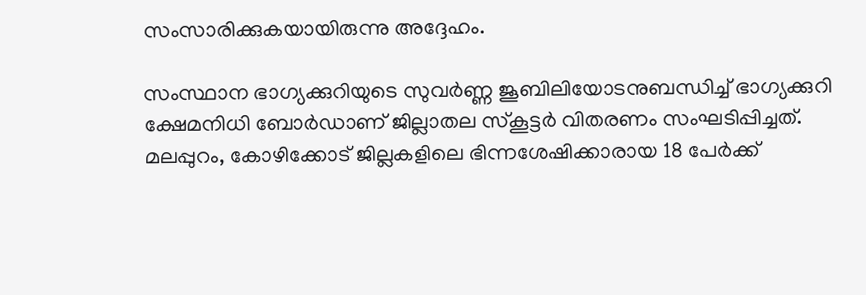സംസാരിക്കുകയായിരുന്നു അദ്ദേഹം.

സംസ്ഥാന ഭാഗ്യക്കുറിയുടെ സുവര്‍ണ്ണ ജൂബിലിയോടനുബന്ധിച്ച് ഭാഗ്യക്കുറി ക്ഷേമനിധി ബോര്‍ഡാണ് ജില്ലാതല സ്‌കൂട്ടര്‍ വിതരണം സംഘടിപ്പിച്ചത്. മലപ്പുറം, കോഴിക്കോട് ജില്ലകളിലെ ഭിന്നശേഷിക്കാരായ 18 പേര്‍ക്ക്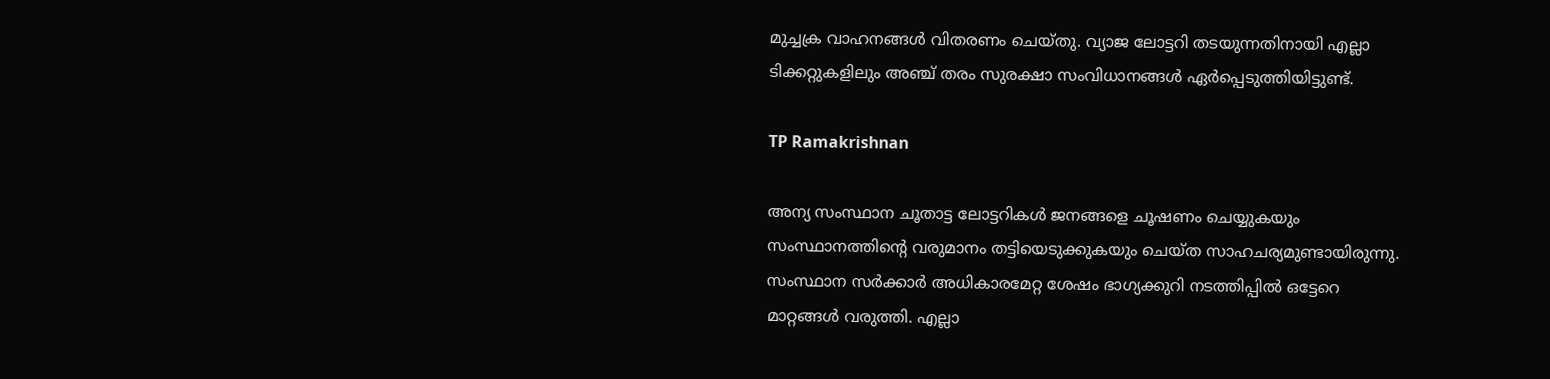മുച്ചക്ര വാഹനങ്ങള്‍ വിതരണം ചെയ്തു. വ്യാജ ലോട്ടറി തടയുന്നതിനായി എല്ലാ ടിക്കറ്റുകളിലും അഞ്ച് തരം സുരക്ഷാ സംവിധാനങ്ങള്‍ ഏര്‍പ്പെടുത്തിയിട്ടുണ്ട്.

TP Ramakrishnan

അന്യ സംസ്ഥാന ചൂതാട്ട ലോട്ടറികള്‍ ജനങ്ങളെ ചൂഷണം ചെയ്യുകയും സംസ്ഥാനത്തിന്റെ വരുമാനം തട്ടിയെടുക്കുകയും ചെയ്ത സാഹചര്യമുണ്ടായിരുന്നു. സംസ്ഥാന സര്‍ക്കാര്‍ അധികാരമേറ്റ ശേഷം ഭാഗ്യക്കുറി നടത്തിപ്പില്‍ ഒട്ടേറെ മാറ്റങ്ങള്‍ വരുത്തി. എല്ലാ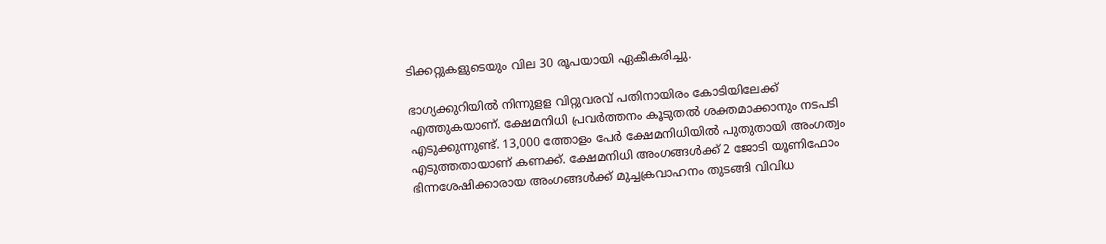ടിക്കറ്റുകളുടെയും വില 30 രൂപയായി ഏകീകരിച്ചു.

ഭാഗ്യക്കുറിയില്‍ നിന്നുളള വിറ്റുവരവ് പതിനായിരം കോടിയിലേക്ക് എത്തുകയാണ്. ക്ഷേമനിധി പ്രവര്‍ത്തനം കൂടുതല്‍ ശക്തമാക്കാനും നടപടി എടുക്കുന്നുണ്ട്. 13,000 ത്തോളം പേര്‍ ക്ഷേമനിധിയില്‍ പുതുതായി അംഗത്വം എടുത്തതായാണ് കണക്ക്. ക്ഷേമനിധി അംഗങ്ങള്‍ക്ക് 2 ജോടി യൂണിഫോം ഭിന്നശേഷിക്കാരായ അംഗങ്ങള്‍ക്ക് മുച്ചക്രവാഹനം തുടങ്ങി വിവിധ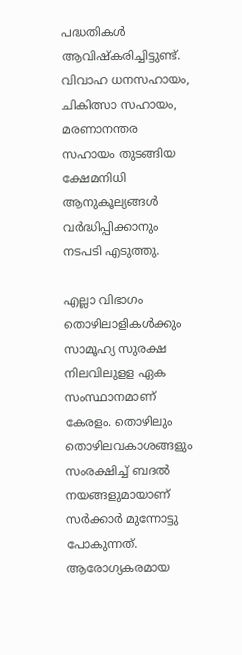പദ്ധതികള്‍ ആവിഷ്‌കരിച്ചിട്ടുണ്ട്. വിവാഹ ധനസഹായം, ചികിത്സാ സഹായം, മരണാനന്തര സഹായം തുടങ്ങിയ ക്ഷേമനിധി ആനുകൂല്യങ്ങള്‍ വര്‍ദ്ധിപ്പിക്കാനും നടപടി എടുത്തു.

എല്ലാ വിഭാഗം തൊഴിലാളികള്‍ക്കും സാമൂഹ്യ സുരക്ഷ നിലവിലുളള ഏക സംസ്ഥാനമാണ് കേരളം. തൊഴിലും തൊഴിലവകാശങ്ങളും സംരക്ഷിച്ച് ബദല്‍ നയങ്ങളുമായാണ് സര്‍ക്കാര്‍ മുന്നോട്ടു പോകുന്നത്. ആരോഗ്യകരമായ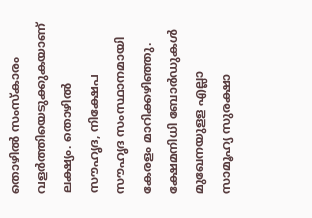തൊഴില്‍ സംസ്‌കാരം വളര്‍ത്തിയെടുക്കുകയാണ് ലക്ഷ്യം. തൊഴില്‍ സൗഹൃദ, നിക്ഷേപ സൗഹൃദ സംസ്ഥാനമായി കേരളം മാറിക്കഴിഞ്ഞു. ക്ഷേമനിധി ബോര്‍ഡുകള്‍ മുഖേനയുളള എല്ലാ സാമൂഹ്യ സുരക്ഷാ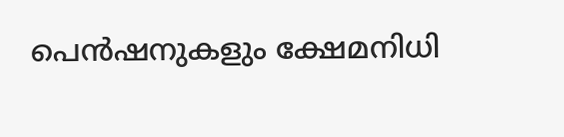പെന്‍ഷനുകളും ക്ഷേമനിധി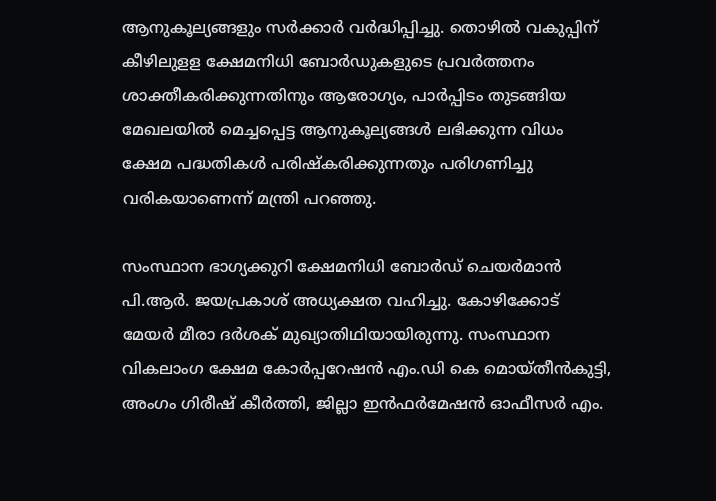ആനുകൂല്യങ്ങളും സര്‍ക്കാര്‍ വര്‍ദ്ധിപ്പിച്ചു. തൊഴില്‍ വകുപ്പിന് കീഴിലുളള ക്ഷേമനിധി ബോര്‍ഡുകളുടെ പ്രവര്‍ത്തനം ശാക്തീകരിക്കുന്നതിനും ആരോഗ്യം, പാര്‍പ്പിടം തുടങ്ങിയ മേഖലയില്‍ മെച്ചപ്പെട്ട ആനുകൂല്യങ്ങള്‍ ലഭിക്കുന്ന വിധം ക്ഷേമ പദ്ധതികള്‍ പരിഷ്‌കരിക്കുന്നതും പരിഗണിച്ചു വരികയാണെന്ന് മന്ത്രി പറഞ്ഞു.

സംസ്ഥാന ഭാഗ്യക്കുറി ക്ഷേമനിധി ബോര്‍ഡ് ചെയര്‍മാന്‍ പി.ആര്‍. ജയപ്രകാശ് അധ്യക്ഷത വഹിച്ചു. കോഴിക്കോട് മേയര്‍ മീരാ ദര്‍ശക് മുഖ്യാതിഥിയായിരുന്നു. സംസ്ഥാന വികലാംഗ ക്ഷേമ കോര്‍പ്പറേഷന്‍ എം.ഡി കെ മൊയ്തീന്‍കുട്ടി, അംഗം ഗിരീഷ് കീര്‍ത്തി, ജില്ലാ ഇന്‍ഫര്‍മേഷന്‍ ഓഫീസര്‍ എം.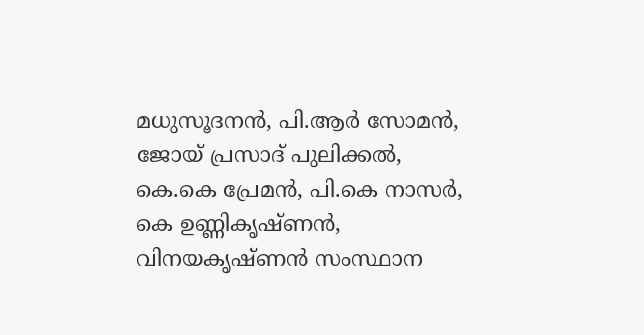മധുസൂദനന്‍, പി.ആര്‍ സോമന്‍, ജോയ് പ്രസാദ് പുലിക്കല്‍, കെ.കെ പ്രേമന്‍, പി.കെ നാസര്‍, കെ ഉണ്ണികൃഷ്ണന്‍, വിനയകൃഷ്ണന്‍ സംസ്ഥാന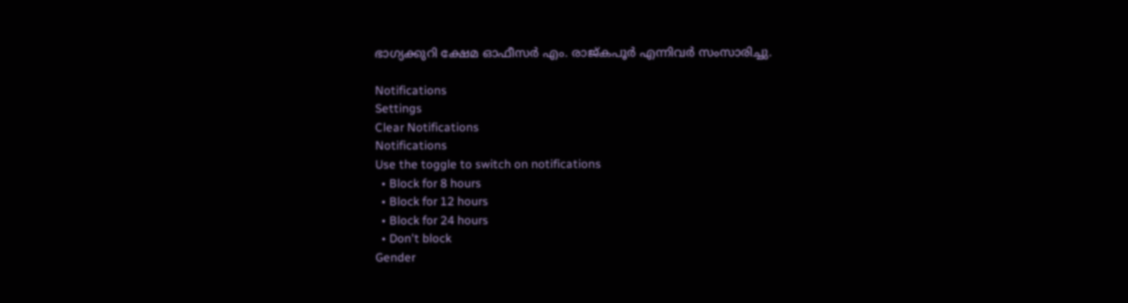ഭാഗ്യക്കുറി ക്ഷേമ ഓഫീസര്‍ എം. രാജ്കപൂര്‍ എന്നിവര്‍ സംസാരിച്ചു.

Notifications
Settings
Clear Notifications
Notifications
Use the toggle to switch on notifications
  • Block for 8 hours
  • Block for 12 hours
  • Block for 24 hours
  • Don't block
Gender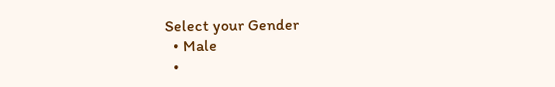Select your Gender
  • Male
  •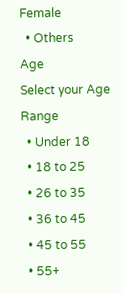Female
  • Others
Age
Select your Age Range
  • Under 18
  • 18 to 25
  • 26 to 35
  • 36 to 45
  • 45 to 55
  • 55+